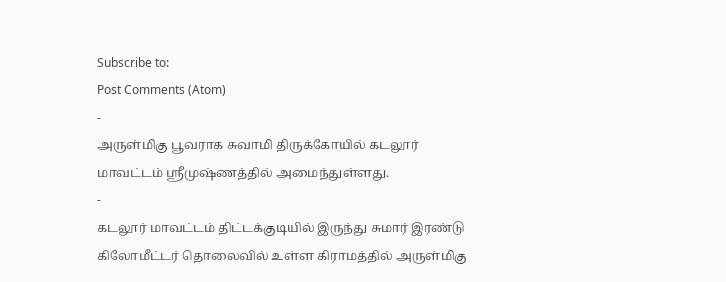Subscribe to:
Post Comments (Atom)
-
அருள்மிகு பூவராக சுவாமி திருக்கோயில் கடலூர் மாவட்டம் ஸ்ரீமுஷ்ணத்தில் அமைந்துள்ளது.
-
கடலூர் மாவட்டம் திட்டக்குடியில் இருந்து சுமார் இரண்டு கிலோமீட்டர் தொலைவில் உள்ள கிராமத்தில் அருள்மிகு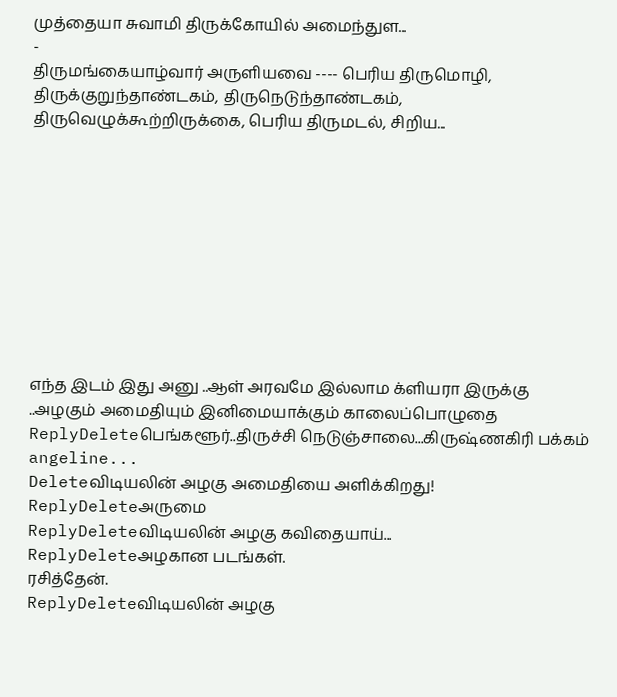முத்தையா சுவாமி திருக்கோயில் அமைந்துள...
-
திருமங்கையாழ்வார் அருளியவை ---- பெரிய திருமொழி, திருக்குறுந்தாண்டகம், திருநெடுந்தாண்டகம், திருவெழுக்கூற்றிருக்கை, பெரிய திருமடல், சிறிய...










எந்த இடம் இது அனு ..ஆள் அரவமே இல்லாம க்ளியரா இருக்கு ..அழகும் அமைதியும் இனிமையாக்கும் காலைப்பொழுதை
ReplyDeleteபெங்களூர்..திருச்சி நெடுஞ்சாலை...கிருஷ்ணகிரி பக்கம் angeline...
Deleteவிடியலின் அழகு அமைதியை அளிக்கிறது!
ReplyDeleteஅருமை
ReplyDeleteவிடியலின் அழகு கவிதையாய்...
ReplyDeleteஅழகான படங்கள்.
ரசித்தேன்.
ReplyDeleteவிடியலின் அழகு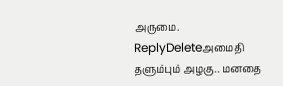அருமை.
ReplyDeleteஅமைதி தளும்பும் அழகு.. மனதை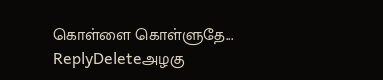கொள்ளை கொள்ளுதே...
ReplyDeleteஅழகு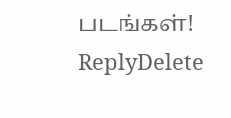படங்கள்!
ReplyDelete